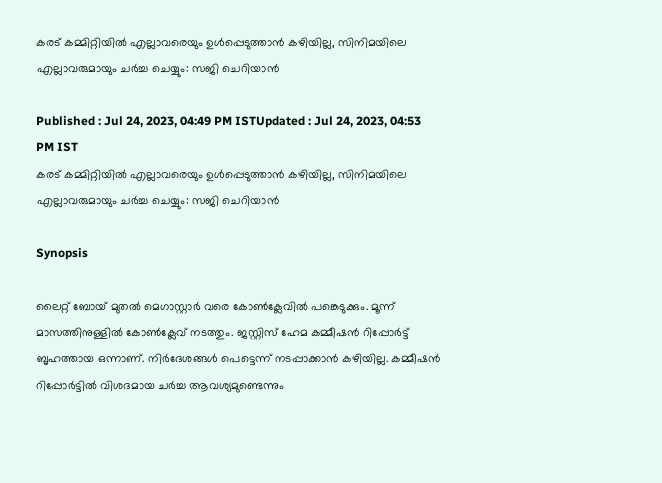കരട് കമ്മിറ്റിയിൽ എല്ലാവരെയും ഉൾപ്പെടുത്താൻ കഴിയില്ല, സിനിമയിലെ എല്ലാവരുമായും ചർച്ച ചെയ്യും: സജി ചെറിയാൻ

Published : Jul 24, 2023, 04:49 PM ISTUpdated : Jul 24, 2023, 04:53 PM IST
കരട് കമ്മിറ്റിയിൽ എല്ലാവരെയും ഉൾപ്പെടുത്താൻ കഴിയില്ല, സിനിമയിലെ എല്ലാവരുമായും ചർച്ച ചെയ്യും: സജി ചെറിയാൻ

Synopsis

ലൈറ്റ് ബോയ് മുതൽ മെഗാസ്റ്റാർ വരെ കോൺക്ലേവിൽ പങ്കെടുക്കും. മൂന്ന് മാസത്തിനുള്ളിൽ കോൺക്ലേവ് നടത്തും. ജസ്റ്റിസ് ഹേമ കമ്മീഷൻ റിപ്പോർട്ട് ബൃഹത്തായ ഒന്നാണ്. നിർദേശങ്ങൾ പെട്ടെന്ന് നടപ്പാക്കാൻ കഴിയില്ല. കമ്മീഷൻ റിപ്പോർട്ടിൽ വിശദമായ ചർച്ച ആവശ്യമുണ്ടെന്നും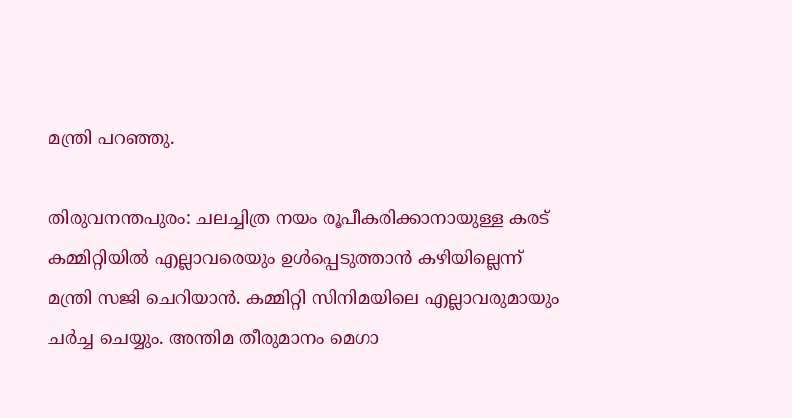മന്ത്രി പറ‍ഞ്ഞു.

തിരുവനന്തപുരം: ചലച്ചിത്ര നയം രൂപീകരിക്കാനായുള്ള കരട് കമ്മിറ്റിയിൽ എല്ലാവരെയും ഉൾപ്പെടുത്താൻ കഴിയില്ലെന്ന് മന്ത്രി സജി ചെറിയാൻ. കമ്മിറ്റി സിനിമയിലെ എല്ലാവരുമായും ചർച്ച ചെയ്യും. അന്തിമ തീരുമാനം മെഗാ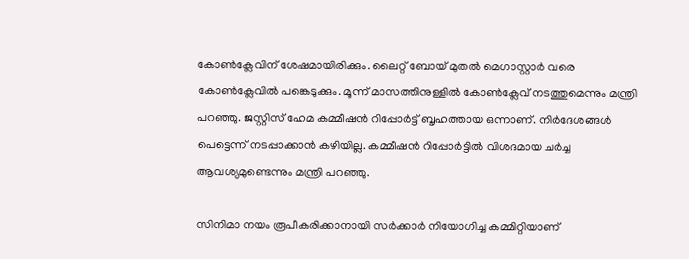കോൺക്ലേവിന് ശേഷമായിരിക്കും. ലൈറ്റ് ബോയ് മുതൽ മെഗാസ്റ്റാർ വരെ കോൺക്ലേവിൽ പങ്കെടുക്കും. മൂന്ന് മാസത്തിനുള്ളിൽ കോൺക്ലേവ് നടത്തുമെന്നും മന്ത്രി പറഞ്ഞു. ജസ്റ്റിസ് ഹേമ കമ്മീഷൻ റിപ്പോർട്ട് ബൃഹത്തായ ഒന്നാണ്. നിർദേശങ്ങൾ പെട്ടെന്ന് നടപ്പാക്കാൻ കഴിയില്ല. കമ്മീഷൻ റിപ്പോർട്ടിൽ വിശദമായ ചർച്ച ആവശ്യമുണ്ടെന്നും മന്ത്രി പറ‍ഞ്ഞു.

സിനിമാ നയം രൂപീകരിക്കാനായി സർക്കാർ നിയോഗിച്ച കമ്മിറ്റിയാണ്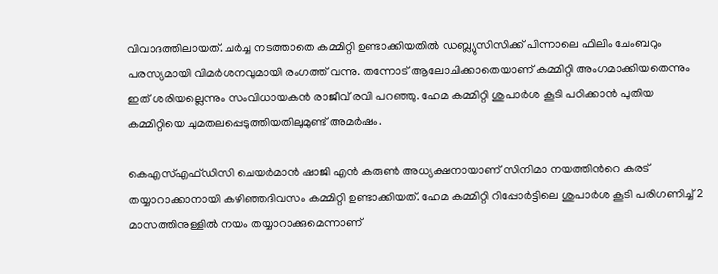വിവാദത്തിലായത്. ചർച്ച നടത്താതെ കമ്മിറ്റി ഉണ്ടാക്കിയതിൽ ഡബ്ല്യുസിസിക്ക് പിന്നാലെ ഫിലിം ചേംബറും പരസ്യമായി വിമർശനവുമായി രംഗത്ത് വന്നു. തന്നോട് ആലോചിക്കാതെയാണ് കമ്മിറ്റി അംഗമാക്കിയതെന്നും ഇത് ശരിയല്ലെന്നും സംവിധായകൻ രാജീവ് രവി പറഞ്ഞു. ഹേമ കമ്മിറ്റി ശുപാർശ കൂടി പഠിക്കാൻ പുതിയ കമ്മിറ്റിയെ ചുമതലപ്പെടുത്തിയതിലുമുണ്ട് അമർഷം.

കെഎസ്എഫ്ഡിസി ചെയർമാൻ ഷാജി എൻ കരുൺ അധ്യക്ഷനായാണ് സിനിമാ നയത്തിൻറെ കരട് തയ്യാറാക്കാനായി കഴിഞ്ഞദിവസം കമ്മിറ്റി ഉണ്ടാക്കിയത്. ഹേമ കമ്മിറ്റി റിപ്പോർട്ടിലെ ശുപാർശ കൂടി പരിഗണിച്ച് 2 മാസത്തിനുള്ളിൽ നയം തയ്യാറാക്കുമെന്നാണ്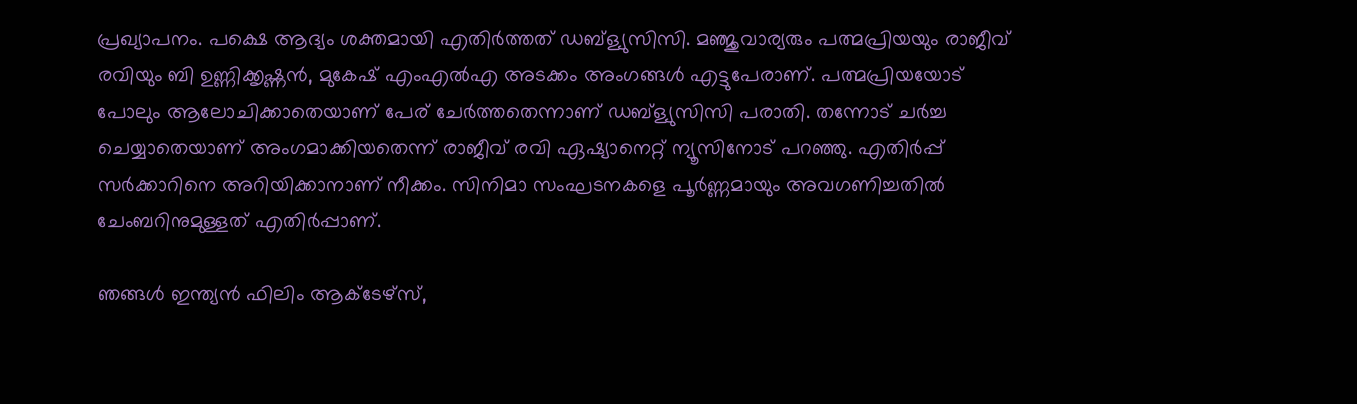പ്രഖ്യാപനം. പക്ഷെ ആദ്യം ശക്തമായി എതിർത്തത് ഡബ്ള്യുസിസി. മഞ്ജുവാര്യരും പത്മപ്രിയയും രാജീവ് രവിയും ബി ഉണ്ണിക്കൃഷ്ണൻ, മുകേഷ് എംഎൽഎ അടക്കം അംഗങ്ങൾ എട്ടുപേരാണ്. പത്മപ്രിയയോട് പോലും ആലോചിക്കാതെയാണ് പേര് ചേർത്തതെന്നാണ് ഡബ്ള്യുസിസി പരാതി. തന്നോട് ചർച്ച ചെയ്യാതെയാണ് അംഗമാക്കിയതെന്ന് രാജീവ് രവി ഏഷ്യാനെറ്റ് ന്യൂസിനോട് പറഞ്ഞു. എതിർപ്പ് സർക്കാറിനെ അറിയിക്കാനാണ് നീക്കം. സിനിമാ സംഘടനകളെ പൂർണ്ണമായും അവഗണിച്ചതിൽ ചേംബറിനുമുള്ളത് എതിർപ്പാണ്.

ഞങ്ങൾ ഇന്ത്യൻ ഫിലിം ആക്ടേഴ്സ്,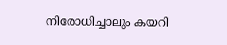നിരോധിച്ചാലും കയറി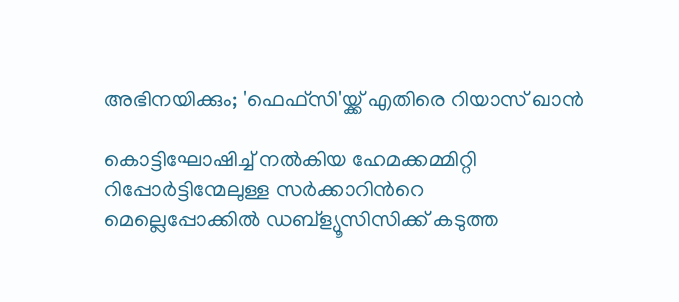അഭിനയിക്കും; 'ഫെഫ്‍സി'യ്ക്ക് എതിരെ റിയാസ് ഖാൻ

കൊട്ടിഘോഷിച്ച് നൽകിയ ഹേമക്കമ്മിറ്റി റിപ്പോർട്ടിന്മേലുള്ള സർക്കാറിൻറെ മെല്ലെപ്പോക്കിൽ ഡബ്ള്യൂസിസിക്ക് കടുത്ത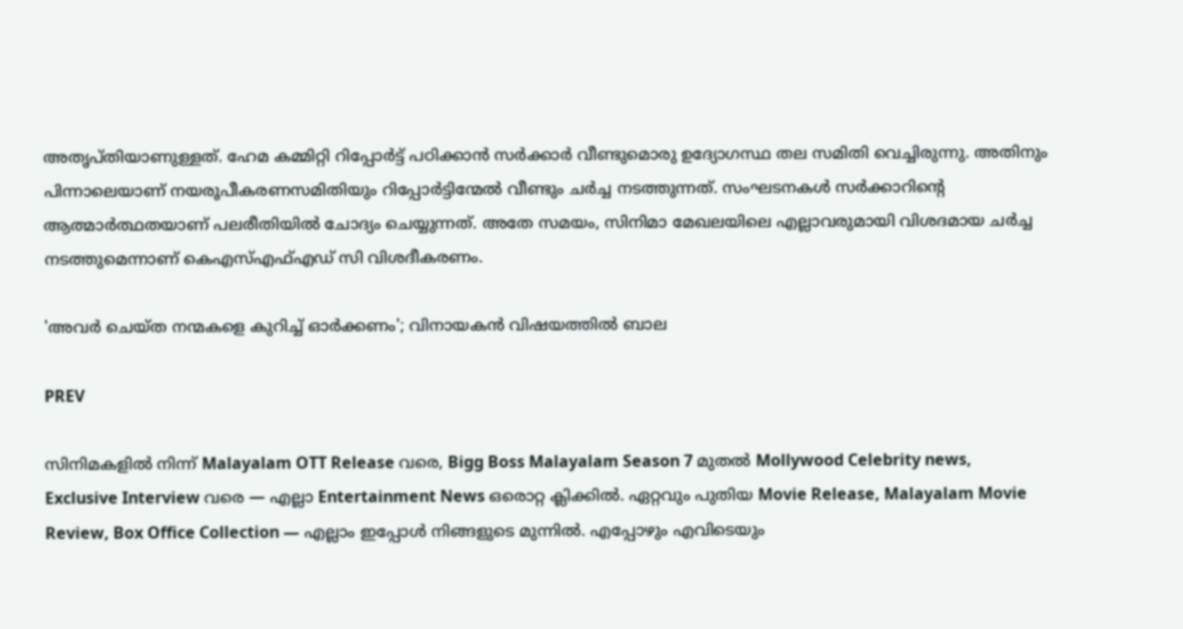അതൃപ്തിയാണുള്ളത്. ഹേമ കമ്മിറ്റി റിപ്പോർട്ട് പഠിക്കാൻ സർക്കാർ വീണ്ടുമൊരു ഉദ്യോഗസ്ഥ തല സമിതി വെച്ചിരുന്നു. അതിനും പിന്നാലെയാണ് നയരൂപീകരണസമിതിയും റിപ്പോർട്ടിന്മേൽ വീണ്ടും ചർച്ച നടത്തുന്നത്. സംഘടനകൾ സർക്കാറിന്റെ ആത്മാർത്ഥതയാണ് പലരീതിയിൽ ചോദ്യം ചെയ്യുന്നത്. അതേ സമയം, സിനിമാ മേഖലയിലെ എല്ലാവരുമായി വിശദമായ ചർച്ച നടത്തുമെന്നാണ് കെഎസ്എഫ്എഡ് സി വിശദീകരണം.

'അവർ ചെയ്ത നന്മകളെ കുറിച്ച് ഓർക്കണം'; വിനായകൻ വിഷയത്തിൽ ബാല

PREV

സിനിമകളിൽ നിന്ന് Malayalam OTT Release വരെ, Bigg Boss Malayalam Season 7 മുതൽ Mollywood Celebrity news, Exclusive Interview വരെ — എല്ലാ Entertainment News ഒരൊറ്റ ക്ലിക്കിൽ. ഏറ്റവും പുതിയ Movie Release, Malayalam Movie Review, Box Office Collection — എല്ലാം ഇപ്പോൾ നിങ്ങളുടെ മുന്നിൽ. എപ്പോഴും എവിടെയും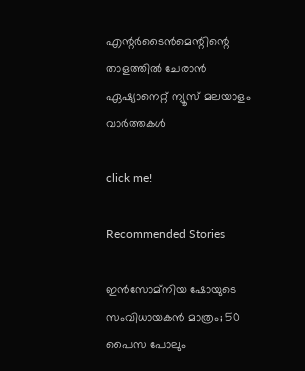എന്റർടൈൻമെന്റിന്റെ താളത്തിൽ ചേരാൻ ഏഷ്യാനെറ്റ് ന്യൂസ് മലയാളം വാർത്തകൾ

click me!

Recommended Stories

ഇൻസോമ്നിയ ഷോയുടെ സംവിധായകൻ മാത്രം; 50 പൈസ പോലും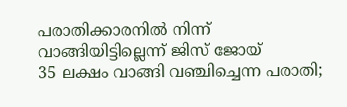പരാതിക്കാരനിൽ നിന്ന് വാങ്ങിയിട്ടില്ലെന്ന് ജിസ് ജോയ്
35 ലക്ഷം വാങ്ങി വഞ്ചിച്ചെന്ന പരാതി;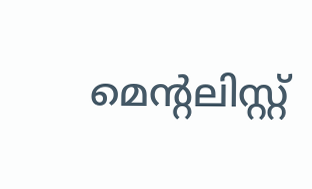മെന്‍റലിസ്റ്റ്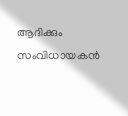ആദിക്കും സംവിധായകൻ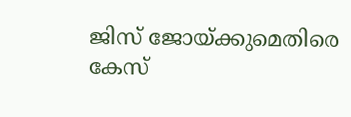ജിസ് ജോയ്ക്കുമെതിരെ കേസ്